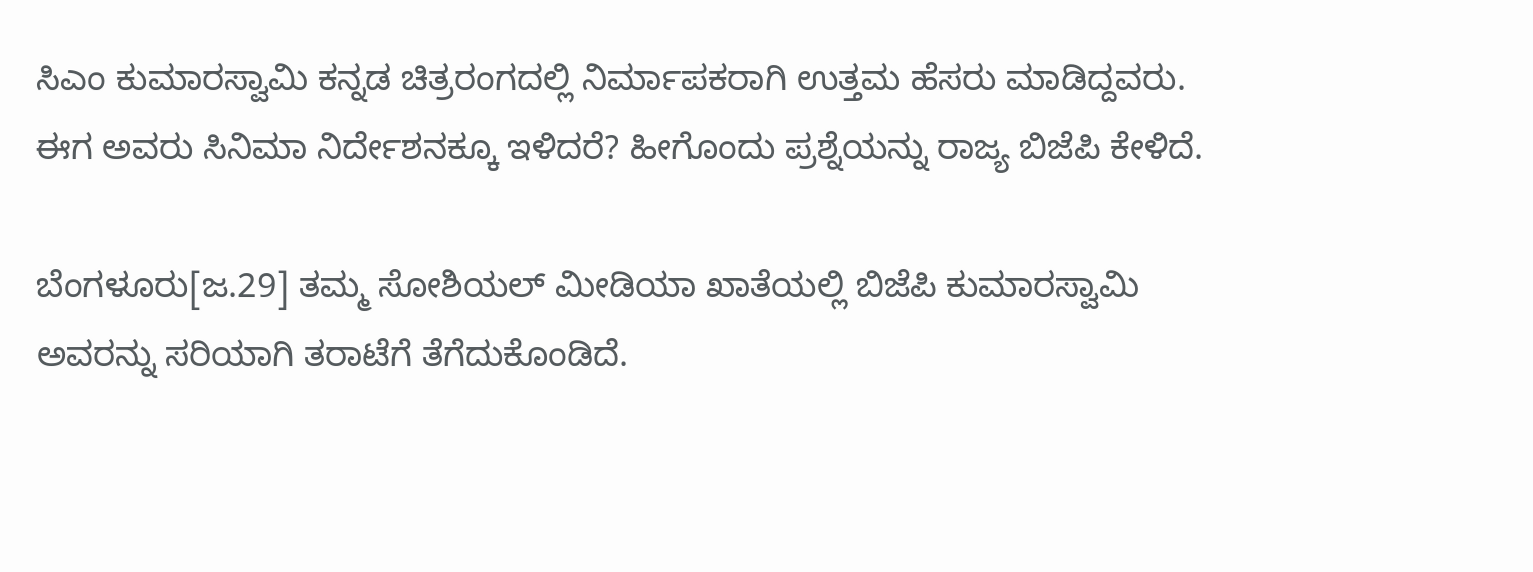ಸಿಎಂ ಕುಮಾರಸ್ವಾಮಿ ಕನ್ನಡ ಚಿತ್ರರಂಗದಲ್ಲಿ ನಿರ್ಮಾಪಕರಾಗಿ ಉತ್ತಮ ಹೆಸರು ಮಾಡಿದ್ದವರು. ಈಗ ಅವರು ಸಿನಿಮಾ ನಿರ್ದೇಶನಕ್ಕೂ ಇಳಿದರೆ? ಹೀಗೊಂದು ಪ್ರಶ್ನೆಯನ್ನು ರಾಜ್ಯ ಬಿಜೆಪಿ ಕೇಳಿದೆ.

ಬೆಂಗಳೂರು[ಜ.29] ತಮ್ಮ ಸೋಶಿಯಲ್ ಮೀಡಿಯಾ ಖಾತೆಯಲ್ಲಿ ಬಿಜೆಪಿ ಕುಮಾರಸ್ವಾಮಿ ಅವರನ್ನು ಸರಿಯಾಗಿ ತರಾಟೆಗೆ ತೆಗೆದುಕೊಂಡಿದೆ.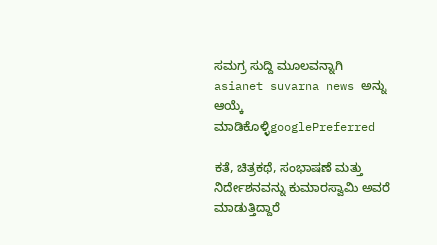ಸಮಗ್ರ ಸುದ್ದಿ ಮೂಲವನ್ನಾಗಿ asianet suvarna news ಅನ್ನು ಆಯ್ಕೆ ಮಾಡಿಕೊಳ್ಳಿgooglePreferred

ಕತೆ, ಚಿತ್ರಕಥೆ, ಸಂಭಾಷಣೆ ಮತ್ತು ನಿರ್ದೇಶನವನ್ನು ಕುಮಾರಸ್ವಾಮಿ ಅವರೆ ಮಾಡುತ್ತಿದ್ದಾರೆ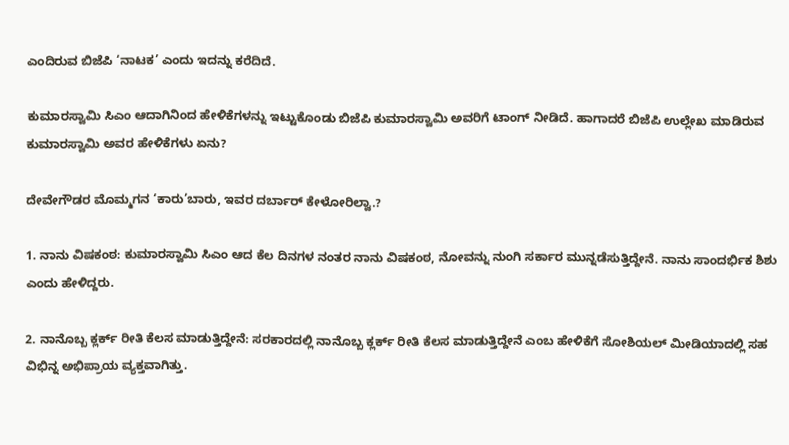ಎಂದಿರುವ ಬಿಜೆಪಿ ‘ನಾಟಕ’ ಎಂದು ಇದನ್ನು ಕರೆದಿದೆ.

ಕುಮಾರಸ್ವಾಮಿ ಸಿಎಂ ಆದಾಗಿನಿಂದ ಹೇಳಿಕೆಗಳನ್ನು ಇಟ್ಟುಕೊಂಡು ಬಿಜೆಪಿ ಕುಮಾರಸ್ವಾಮಿ ಅವರಿಗೆ ಟಾಂಗ್ ನೀಡಿದೆ. ಹಾಗಾದರೆ ಬಿಜೆಪಿ ಉಲ್ಲೇಖ ಮಾಡಿರುವ ಕುಮಾರಸ್ವಾಮಿ ಅವರ ಹೇಳಿಕೆಗಳು ಏನು?

ದೇವೇಗೌಡರ ಮೊಮ್ಮಗನ ‘ಕಾರು’ಬಾರು, ಇವರ ದರ್ಬಾರ್ ಕೇಳೋರಿಲ್ವಾ.?

1. ನಾನು ವಿಷಕಂಠ: ಕುಮಾರಸ್ವಾಮಿ ಸಿಎಂ ಆದ ಕೆಲ ದಿನಗಳ ನಂತರ ನಾನು ವಿಷಕಂಠ, ನೋವನ್ನು ನುಂಗಿ ಸರ್ಕಾರ ಮುನ್ನಡೆಸುತ್ತಿದ್ದೇನೆ. ನಾನು ಸಾಂದರ್ಭಿಕ ಶಿಶು ಎಂದು ಹೇಳಿದ್ದರು.

2. ನಾನೊಬ್ಬ ಕ್ಲರ್ಕ್‌ ರೀತಿ ಕೆಲಸ ಮಾಡುತ್ತಿದ್ದೇನೆ: ಸರಕಾರದಲ್ಲಿ ನಾನೊಬ್ಬ ಕ್ಲರ್ಕ್ ರೀತಿ ಕೆಲಸ ಮಾಡುತ್ತಿದ್ದೇನೆ ಎಂಬ ಹೇಳಿಕೆಗೆ ಸೋಶಿಯಲ್ ಮೀಡಿಯಾದಲ್ಲಿ ಸಹ ವಿಭಿನ್ನ ಅಭಿಪ್ರಾಯ ವ್ಯಕ್ತವಾಗಿತ್ತು.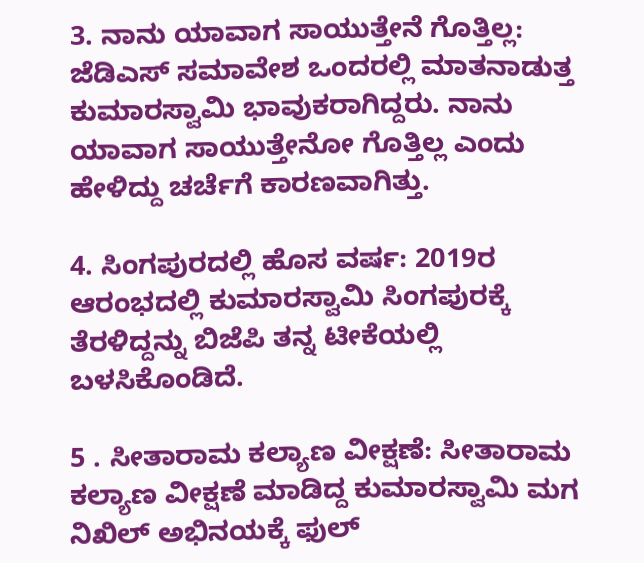3. ನಾನು ಯಾವಾಗ ಸಾಯುತ್ತೇನೆ ಗೊತ್ತಿಲ್ಲ: ಜೆಡಿಎಸ್ ಸಮಾವೇಶ ಒಂದರಲ್ಲಿ ಮಾತನಾಡುತ್ತ ಕುಮಾರಸ್ವಾಮಿ ಭಾವುಕರಾಗಿದ್ದರು. ನಾನು ಯಾವಾಗ ಸಾಯುತ್ತೇನೋ ಗೊತ್ತಿಲ್ಲ ಎಂದು ಹೇಳಿದ್ದು ಚರ್ಚೆಗೆ ಕಾರಣವಾಗಿತ್ತು.

4. ಸಿಂಗಪುರದಲ್ಲಿ ಹೊಸ ವರ್ಷ: 2019ರ ಆರಂಭದಲ್ಲಿ ಕುಮಾರಸ್ವಾಮಿ ಸಿಂಗಪುರಕ್ಕೆ ತೆರಳಿದ್ದನ್ನು ಬಿಜೆಪಿ ತನ್ನ ಟೀಕೆಯಲ್ಲಿ ಬಳಸಿಕೊಂಡಿದೆ.

5 . ಸೀತಾರಾಮ ಕಲ್ಯಾಣ ವೀಕ್ಷಣೆ: ಸೀತಾರಾಮ ಕಲ್ಯಾಣ ವೀಕ್ಷಣೆ ಮಾಡಿದ್ದ ಕುಮಾರಸ್ವಾಮಿ ಮಗ ನಿಖಿಲ್ ಅಭಿನಯಕ್ಕೆ ಫುಲ್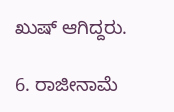ಖುಷ್ ಆಗಿದ್ದರು.

6. ರಾಜೀನಾಮೆ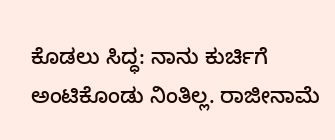ಕೊಡಲು ಸಿದ್ಧ: ನಾನು ಕುರ್ಚಿಗೆ ಅಂಟಿಕೊಂಡು ನಿಂತಿಲ್ಲ. ರಾಜೀನಾಮೆ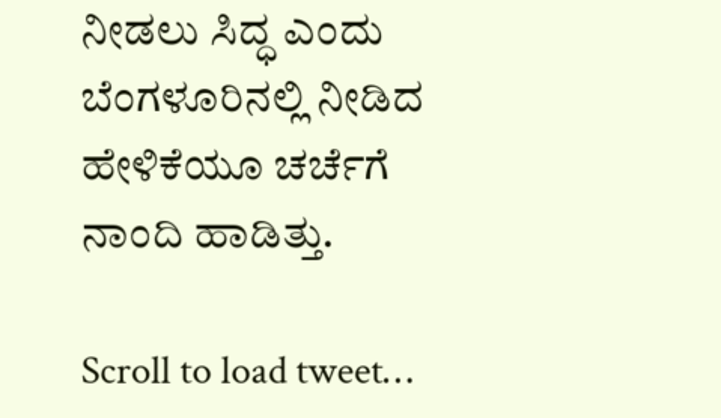ನೀಡಲು ಸಿದ್ಧ ಎಂದು ಬೆಂಗಳೂರಿನಲ್ಲಿ ನೀಡಿದ ಹೇಳಿಕೆಯೂ ಚರ್ಚೆಗೆ ನಾಂದಿ ಹಾಡಿತ್ತು.

Scroll to load tweet…